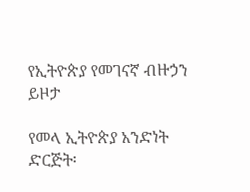የኢትዮጵያ የመገናኛ ብዙኃን ይዞታ

የመላ ኢትዮጵያ አንድነት ድርጅት፡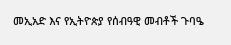መኢአድ እና የኢትዮጵያ የሰብዓዊ መብቶች ጉባዔ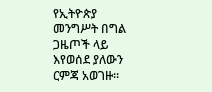የኢትዮጵያ መንግሥት በግል ጋዜጦች ላይ እየወሰደ ያለውን ርምጃ አወገዙ።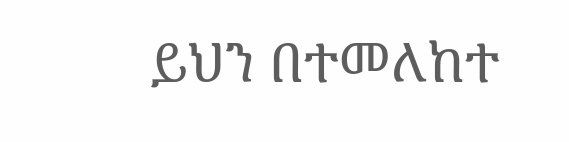ይህን በተመለከተ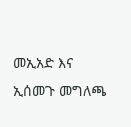መኢአድ እና ኢሰመጉ መግለጫ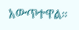አውጥተዋል።